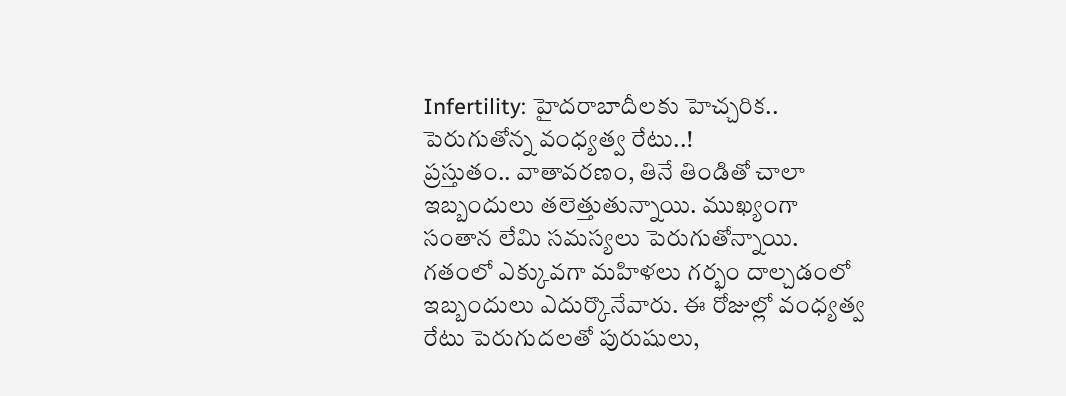Infertility: హైదరాబాదీలకు హెచ్చరిక.. పెరుగుతోన్న వంధ్యత్వ రేటు..!
ప్రస్తుతం.. వాతావరణం, తినే తిండితో చాలా ఇబ్బందులు తలెత్తుతున్నాయి. ముఖ్యంగా సంతాన లేమి సమస్యలు పెరుగుతోన్నాయి. గతంలో ఎక్కువగా మహిళలు గర్భం దాల్చడంలో ఇబ్బందులు ఎదుర్కొనేవారు. ఈ రోజుల్లో వంధ్యత్వ రేటు పెరుగుదలతో పురుషులు,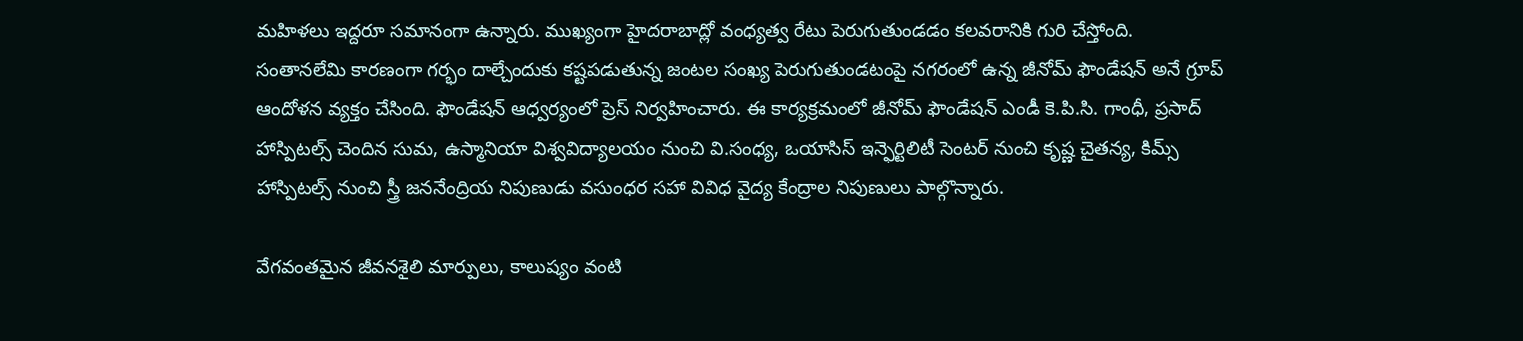మహిళలు ఇద్దరూ సమానంగా ఉన్నారు. ముఖ్యంగా హైదరాబాద్లో వంధ్యత్వ రేటు పెరుగుతుండడం కలవరానికి గురి చేస్తోంది.
సంతానలేమి కారణంగా గర్భం దాల్చేందుకు కష్టపడుతున్న జంటల సంఖ్య పెరుగుతుండటంపై నగరంలో ఉన్న జీనోమ్ ఫౌండేషన్ అనే గ్రూప్ ఆందోళన వ్యక్తం చేసింది. ఫౌండేషన్ ఆధ్వర్యంలో ప్రెస్ నిర్వహించారు. ఈ కార్యక్రమంలో జీనోమ్ ఫౌండేషన్ ఎండీ కె.పి.సి. గాంధీ, ప్రసాద్ హాస్పిటల్స్ చెందిన సుమ, ఉస్మానియా విశ్వవిద్యాలయం నుంచి వి.సంధ్య, ఒయాసిస్ ఇన్ఫెర్టిలిటీ సెంటర్ నుంచి కృష్ణ చైతన్య, కిమ్స్ హాస్పిటల్స్ నుంచి స్త్రీ జననేంద్రియ నిపుణుడు వసుంధర సహా వివిధ వైద్య కేంద్రాల నిపుణులు పాల్గొన్నారు.

వేగవంతమైన జీవనశైలి మార్పులు, కాలుష్యం వంటి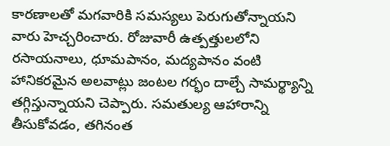కారణాలతో మగవారికి సమస్యలు పెరుగుతోన్నాయని వారు హెచ్చరించారు. రోజువారీ ఉత్పత్తులలోని రసాయనాలు, ధూమపానం, మద్యపానం వంటి హానికరమైన అలవాట్లు జంటల గర్భం దాల్చే సామర్థ్యాన్ని తగ్గిస్తున్నాయని చెప్పారు. సమతుల్య ఆహారాన్ని తీసుకోవడం, తగినంత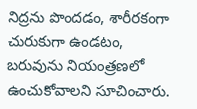నిద్రను పొందడం, శారీరకంగా చురుకుగా ఉండటం, బరువును నియంత్రణలో ఉంచుకోవాలని సూచించారు.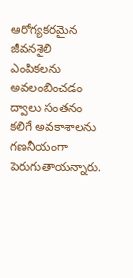ఆరోగ్యకరమైన జీవనశైలి ఎంపికలను అవలంబించడం ద్వాలు సంతనం కలిగే అవకాశాలను గణనీయంగా పెరుగుతాయన్నారు.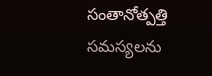సంతానోత్పత్తి సమస్యలను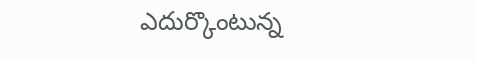ఎదుర్కొంటున్న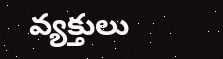వ్యక్తులు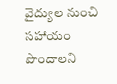వైద్యుల నుంచి సహాయం పొందాలని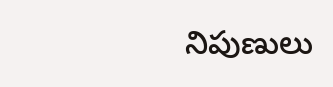నిపుణులు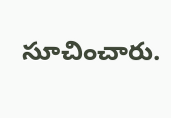సూచించారు.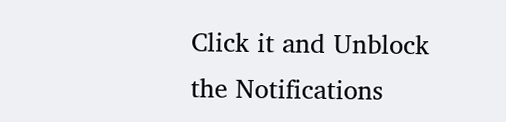Click it and Unblock the Notifications